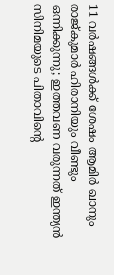11 വർഷങ്ങൾക്ക് ശേഷം ആമിർ ഖാനും രാജ്കുമാർ ഹിരാനിയും വീണ്ടും ഒന്നിക്കുന്നു; ഇത്തവണ വരുന്നത് ഇന്ത്യന്‍ സിനിമയുടെ പിതാവിന്‍റെ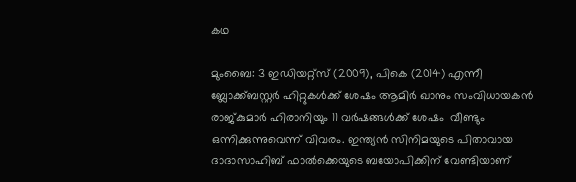കഥ

മുംബൈ: 3 ഇഡിയറ്റ്സ് (2009), പികെ (2014) എന്നീ ബ്ലോക്ക്ബസ്റ്റർ ഹിറ്റുകൾക്ക് ശേഷം ആമിർ ഖാനും സംവിധായകൻ രാജ്കുമാർ ഹിരാനിയും 11 വർഷങ്ങൾക്ക് ശേഷം  വീണ്ടും ഒന്നിക്കുന്നുവെന്ന് വിവരം. ഇന്ത്യൻ സിനിമയുടെ പിതാവായ ദാദാസാഹിബ് ഫാൽക്കെയുടെ ബയോപിക്കിന് വേണ്ടിയാണ്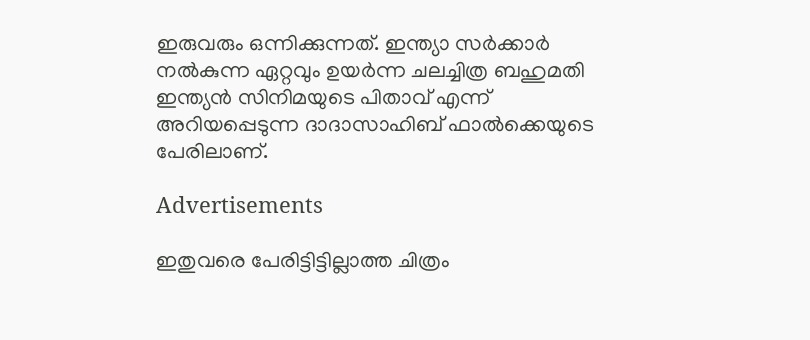ഇരുവരും ഒന്നിക്കുന്നത്. ഇന്ത്യാ സർക്കാർ നൽകുന്ന ഏറ്റവും ഉയർന്ന ചലച്ചിത്ര ബഹുമതി ഇന്ത്യന്‍ സിനിമയുടെ പിതാവ് എന്ന് അറിയപ്പെടുന്ന ദാദാസാഹിബ് ഫാൽക്കെയുടെ പേരിലാണ്.

Advertisements

ഇതുവരെ പേരിട്ടിട്ടില്ലാത്ത ചിത്രം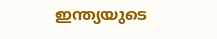ഇന്ത്യയുടെ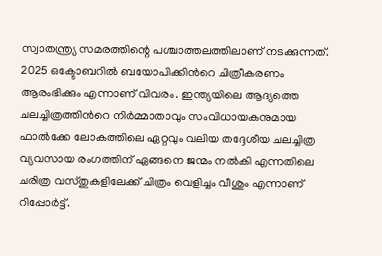സ്വാതന്ത്ര്യ സമരത്തിന്റെ പശ്ചാത്തലത്തിലാണ് നടക്കുന്നത്. 2025 ഒക്ടോബറിൽ ബയോപിക്കിന്‍റെ ചിത്രീകരണം ആരംഭിക്കും എന്നാണ് വിവരം. ഇന്ത്യയിലെ ആദ്യത്തെ ചലച്ചിത്രത്തിന്‍റെ നിർമ്മാതാവും സംവിധായകനുമായ ഫാല്‍ക്കേ ലോകത്തിലെ ഏറ്റവും വലിയ തദ്ദേശീയ ചലച്ചിത്ര വ്യവസായ രംഗത്തിന് ഏങ്ങനെ ജന്മം നൽകി എന്നതിലെ ചരിത്ര വസ്തുകളിലേക്ക് ചിത്രം വെളിച്ചം വീശും എന്നാണ് റിപ്പോര്‍ട്ട്.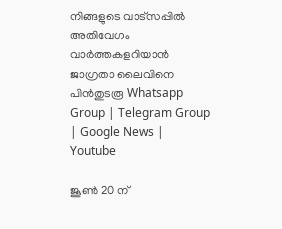നിങ്ങളുടെ വാട്സപ്പിൽ അതിവേഗം വാർത്തകളറിയാൻ ജാഗ്രതാ ലൈവിനെ പിൻതുടരൂ Whatsapp Group | Telegram Group | Google News | Youtube

ജൂൺ 20 ന്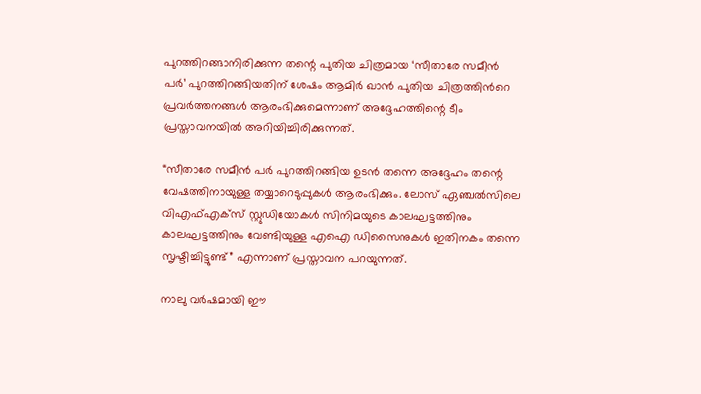പുറത്തിറങ്ങാനിരിക്കുന്ന തന്റെ പുതിയ ചിത്രമായ ‘സീതാരേ സമീൻ പർ’ പുറത്തിറങ്ങിയതിന് ശേഷം ആമിർ ഖാൻ പുതിയ ചിത്രത്തിന്‍റെ പ്രവര്‍ത്തനങ്ങള്‍ ആരംഭിക്കുമെന്നാണ് അദ്ദേഹത്തിന്റെ ടീം പ്രസ്താവനയിൽ അറിയിച്ചിരിക്കുന്നത്.

“സീതാരേ സമീൻ പർ പുറത്തിറങ്ങിയ ഉടൻ തന്നെ അദ്ദേഹം തന്റെ വേഷത്തിനായുള്ള തയ്യാറെടുപ്പുകൾ ആരംഭിക്കും. ലോസ് ഏഞ്ചൽസിലെ വിഎഫ്എക്സ് സ്റ്റുഡിയോകൾ സിനിമയുടെ കാലഘട്ടത്തിനും കാലഘട്ടത്തിനും വേണ്ടിയുള്ള എഐ ഡിസൈനുകൾ ഇതിനകം തന്നെ സൃഷ്ടിച്ചിട്ടുണ്ട്” എന്നാണ് പ്രസ്താവന പറയുന്നത്.

നാലു വർഷമായി ഈ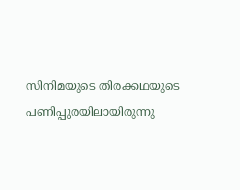സിനിമയുടെ തിരക്കഥയുടെ പണിപ്പുരയിലായിരുന്നു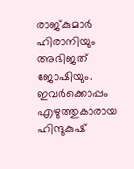രാജ്കുമാർ ഹിരാനിയും അഭിജത് ജോഷിയും. ഇവര്‍ക്കൊപ്പം എഴുത്തുകാരായ ഹിന്ദുകുഷ്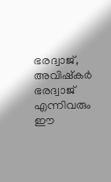ഭരദ്വാജ്, അവിഷ്കർ ഭരദ്വാജ് എന്നിവരും ഈ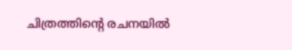ചിത്രത്തിന്‍റെ രചനയില്‍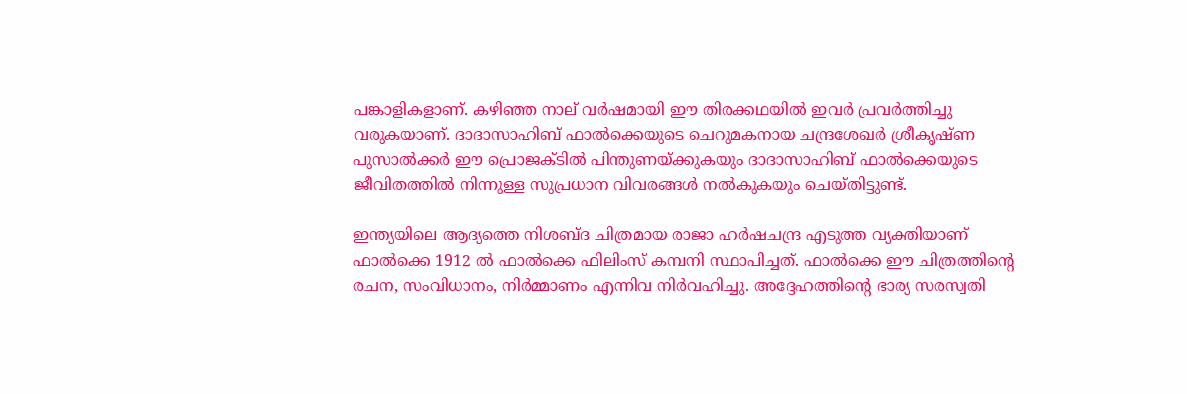പങ്കാളികളാണ്. കഴിഞ്ഞ നാല് വർഷമായി ഈ തിരക്കഥയിൽ ഇവര്‍ പ്രവർത്തിച്ചു വരുകയാണ്. ദാദാസാഹിബ് ഫാൽക്കെയുടെ ചെറുമകനായ ചന്ദ്രശേഖർ ശ്രീകൃഷ്ണ പുസാൽക്കർ ഈ പ്രൊജക്ടില്‍ പിന്തുണയ്ക്കുകയും ദാദാസാഹിബ് ഫാൽക്കെയുടെ ജീവിതത്തിൽ നിന്നുള്ള സുപ്രധാന വിവരങ്ങള്‍ നല്‍കുകയും ചെയ്തിട്ടുണ്ട്.

ഇന്ത്യയിലെ ആദ്യത്തെ നിശബ്ദ ചിത്രമായ രാജാ ഹർഷചന്ദ്ര എടുത്ത വ്യക്തിയാണ് ഫാൽക്കെ 1912 ൽ ഫാൽക്കെ ഫിലിംസ് കമ്പനി സ്ഥാപിച്ചത്. ഫാൽക്കെ ഈ ചിത്രത്തിന്‍റെ രചന, സംവിധാനം, നിർമ്മാണം എന്നിവ നിര്‍വഹിച്ചു. അദ്ദേഹത്തിന്‍റെ ഭാര്യ സരസ്വതി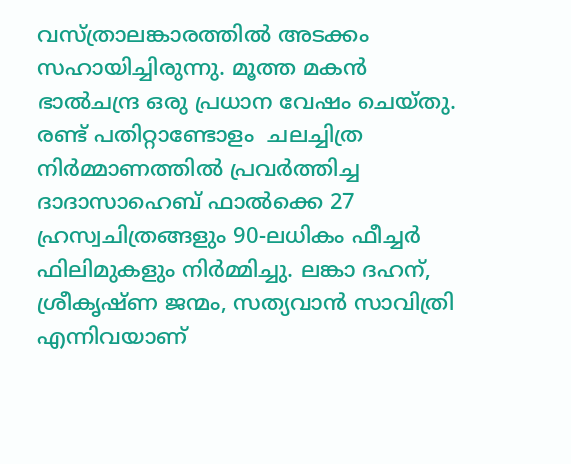വസ്ത്രാലങ്കാരത്തില്‍ അടക്കം സഹായിച്ചിരുന്നു. മൂത്ത മകൻ ഭാൽചന്ദ്ര ഒരു പ്രധാന വേഷം ചെയ്തു. രണ്ട് പതിറ്റാണ്ടോളം  ചലച്ചിത്ര നിർമ്മാണത്തില്‍ പ്രവര്‍ത്തിച്ച ദാദാസാഹെബ് ഫാൽക്കെ 27 ഹ്രസ്വചിത്രങ്ങളും 90-ലധികം ഫീച്ചര്‍ ഫിലിമുകളും നിർമ്മിച്ചു. ലങ്കാ ദഹന്, ശ്രീകൃഷ്ണ ജന്മം, സത്യവാൻ സാവിത്രി എന്നിവയാണ്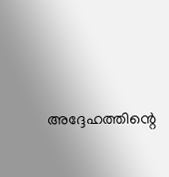അദ്ദേഹത്തിന്റെ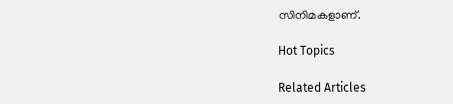സിനിമകളാണ്.

Hot Topics

Related Articles